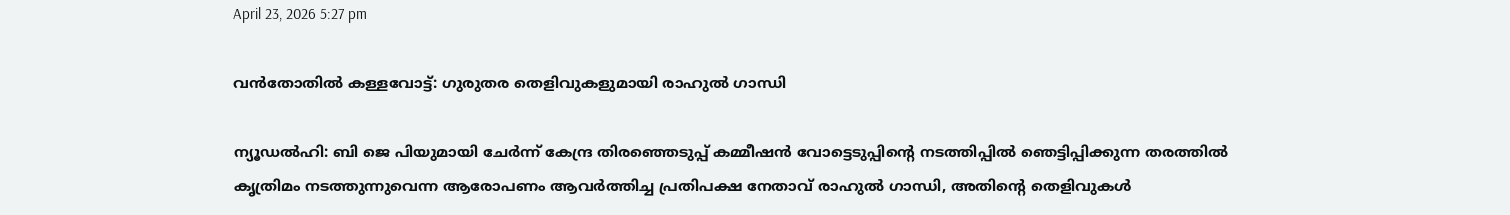April 23, 2026 5:27 pm

വൻതോതിൽ കള്ളവോട്ട്: ഗുരുതര തെളിവുകളുമായി രാഹുൽ ഗാന്ധി

ന്യൂഡൽഹി: ബി ജെ പിയുമായി ചേർന്ന് കേന്ദ്ര തിരഞ്ഞെടുപ്പ് കമ്മീഷൻ വോട്ടെടുപ്പിൻ്റെ നടത്തിപ്പിൽ ഞെട്ടിപ്പിക്കുന്ന തരത്തിൽ കൃത്രിമം നടത്തുന്നുവെന്ന ആരോപണം ആവർത്തിച്ച പ്രതിപക്ഷ നേതാവ് രാഹുൽ ഗാന്ധി, അതിൻ്റെ തെളിവുകൾ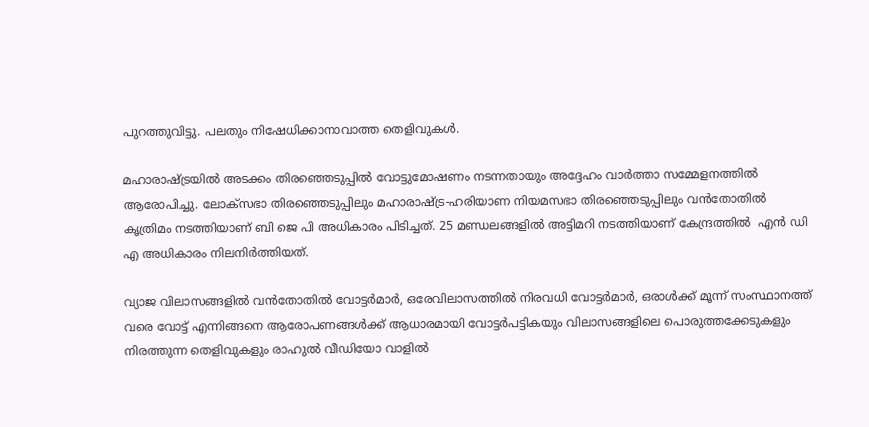പുറത്തുവിട്ടു. പലതും നിഷേധിക്കാനാവാത്ത തെളിവുകൾ.

മഹാരാഷ്ട്രയിൽ അടക്കം തിരഞ്ഞെടുപ്പിൽ വോട്ടുമോഷണം നടന്നതായും അദ്ദേഹം വാർത്താ സമ്മേളനത്തിൽ ആരോപിച്ചു. ലോക്‌സഭാ തിരഞ്ഞെടുപ്പിലും മഹാരാഷ്ട്ര-ഹരിയാണ നിയമസഭാ തിരഞ്ഞെടുപ്പിലും വന്‍തോതില്‍ കൃത്രിമം നടത്തിയാണ് ബി ജെ പി അധികാരം പിടിച്ചത്. 25 മണ്ഡലങ്ങളിൽ അട്ടിമറി നടത്തിയാണ് കേന്ദ്രത്തിൽ  എൻ ഡി എ അധികാരം നിലനിർത്തിയത്.

വ്യാജ വിലാസങ്ങളില്‍ വന്‍തോതില്‍ വോട്ടര്‍മാര്‍, ഒരേവിലാസത്തില്‍ നിരവധി വോട്ടര്‍മാര്‍, ഒരാള്‍ക്ക് മൂന്ന് സംസ്ഥാനത്ത് വരെ വോട്ട് എന്നിങ്ങനെ ആരോപണങ്ങള്‍ക്ക്‌ ആധാരമായി വോട്ടര്‍പട്ടികയും വിലാസങ്ങളിലെ പൊരുത്തക്കേടുകളും നിരത്തുന്ന തെളിവുകളും രാഹുല്‍ വീഡിയോ വാളില്‍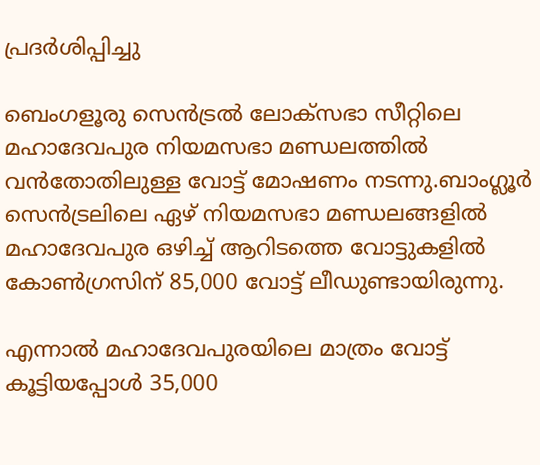പ്രദര്‍ശിപ്പിച്ചു

ബെംഗളൂരു സെന്‍ട്രല്‍ ലോക്‌സഭാ സീറ്റിലെ മഹാദേവപുര നിയമസഭാ മണ്ഡലത്തില്‍ വന്‍തോതിലുള്ള വോട്ട് മോഷണം നടന്നു.ബാംഗ്ലൂര്‍ സെന്‍ട്രലിലെ ഏഴ് നിയമസഭാ മണ്ഡലങ്ങളില്‍ മഹാദേവപുര ഒഴിച്ച് ആറിടത്തെ വോട്ടുകളില്‍ കോണ്‍ഗ്രസിന് 85,000 വോട്ട് ലീഡുണ്ടായിരുന്നു.

എന്നാല്‍ മഹാദേവപുരയിലെ മാത്രം വോട്ട് കൂട്ടിയപ്പോള്‍ 35,000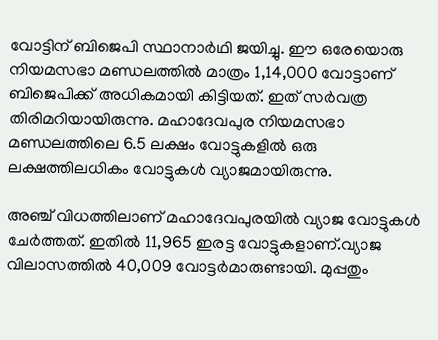വോട്ടിന് ബിജെപി സ്ഥാനാര്‍ഥി ജയിച്ചു. ഈ ഒരേയൊരു നിയമസഭാ മണ്ഡലത്തില്‍ മാത്രം 1,14,000 വോട്ടാണ് ബിജെപിക്ക് അധികമായി കിട്ടിയത്. ഇത് സര്‍വത്ര തിരിമറിയായിരുന്നു. മഹാദേവപുര നിയമസഭാ മണ്ഡലത്തിലെ 6.5 ലക്ഷം വോട്ടുകളില്‍ ഒരു ലക്ഷത്തിലധികം വോട്ടുകള്‍ വ്യാജമായിരുന്നു.

അഞ്ച് വിധത്തിലാണ് മഹാദേവപുരയില്‍ വ്യാജ വോട്ടുകള്‍ ചേര്‍ത്തത്. ഇതില്‍ 11,965 ഇരട്ട വോട്ടുകളാണ്.വ്യാജ വിലാസത്തില്‍ 40,009 വോട്ടര്‍മാരുണ്ടായി. മുപ്പതും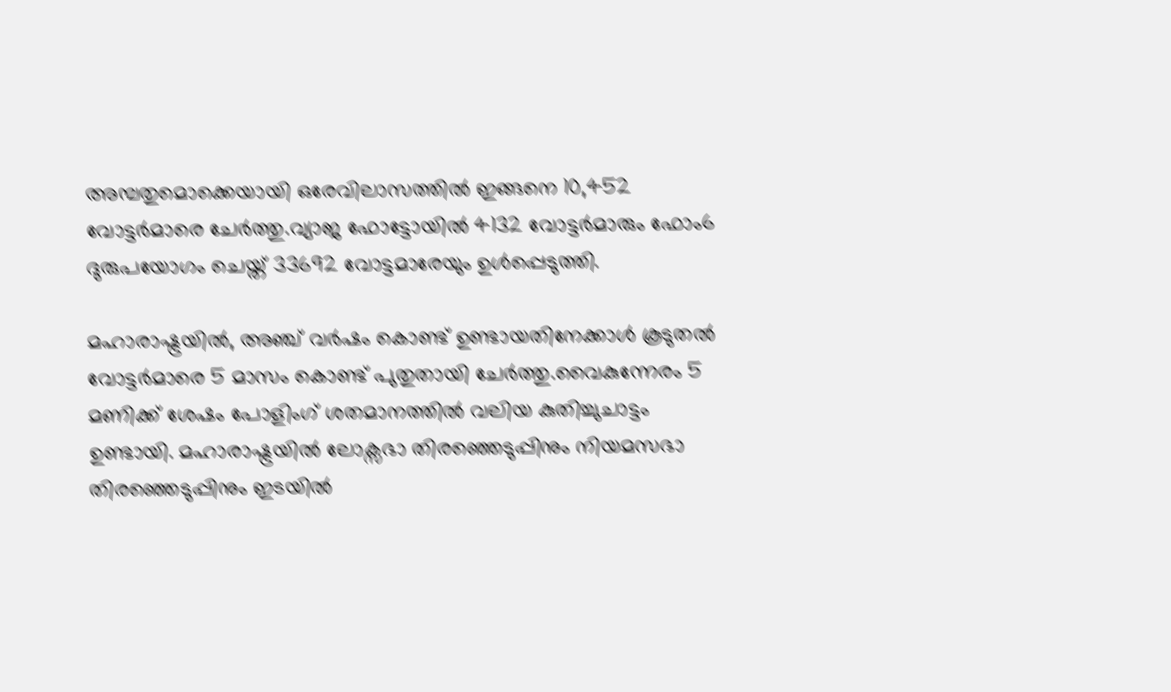അമ്പതുമൊക്കെയായി ഒരേവിലാസത്തില്‍ ഇങ്ങനെ 10,452 വോട്ടര്‍മാരെ ചേര്‍ത്തു.വ്യാജ ഫോട്ടോയില്‍ 4132 വോട്ടര്‍മാരും ഫോം6 ദുരുപയോഗം ചെയ്ത് 33692 വോട്ടമാരേയും ഉള്‍പ്പെടുത്തി.

മഹാരാഷ്ട്രയില്‍, അഞ്ച് വര്‍ഷം കൊണ്ട് ഉണ്ടായതിനേക്കാള്‍ കൂടുതല്‍ വോട്ടര്‍മാരെ 5 മാസം കൊണ്ട് പുതുതായി ചേര്‍ത്തു.വൈകുന്നേരം 5 മണിക്ക് ശേഷം പോളിംഗ് ശതമാനത്തില്‍ വലിയ കുതിച്ചുചാട്ടം ഉണ്ടായി. മഹാരാഷ്ട്രയില്‍ ലോക്സഭാ തിരഞ്ഞെടുപ്പിനും നിയമസഭാ തിരഞ്ഞെടുപ്പിനും ഇടയില്‍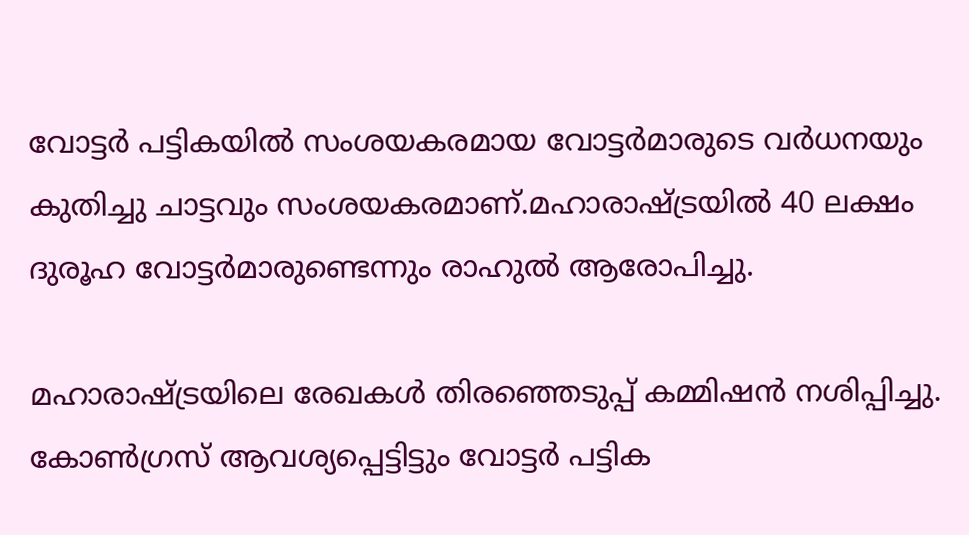വോട്ടര്‍ പട്ടികയില്‍ സംശയകരമായ വോട്ടര്‍മാരുടെ വര്‍ധനയും കുതിച്ചു ചാട്ടവും സംശയകരമാണ്.മഹാരാഷ്ട്രയില്‍ 40 ലക്ഷം ദുരൂഹ വോട്ടര്‍മാരുണ്ടെന്നും രാഹുല്‍ ആരോപിച്ചു.

മഹാരാഷ്ട്രയിലെ രേഖകൾ തിരഞ്ഞെടുപ്പ് കമ്മിഷൻ നശിപ്പിച്ചു. കോൺഗ്രസ് ആവശ്യപ്പെട്ടിട്ടും വോട്ടർ പട്ടിക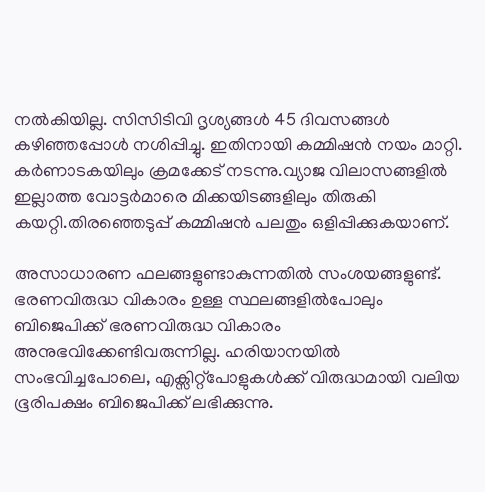നൽകിയില്ല. സിസിടിവി ദൃശ്യങ്ങൾ 45 ദിവസങ്ങൾ കഴിഞ്ഞപ്പോൾ നശിപ്പിച്ചു. ഇതിനായി കമ്മിഷൻ നയം മാറ്റി. കർണാടകയിലും ക്രമക്കേട് നടന്നു.വ്യാജ വിലാസങ്ങളിൽ ഇല്ലാത്ത വോട്ടർമാരെ മിക്കയിടങ്ങളിലും തിരുകി കയറ്റി.തിരഞ്ഞെടുപ്പ് കമ്മിഷൻ പലതും ഒളിപ്പിക്കുകയാണ്.

അസാധാരണ ഫലങ്ങളുണ്ടാകുന്നതിൽ സംശയങ്ങളുണ്ട്. ഭരണവിരുദ്ധ വികാരം ഉള്ള സ്ഥലങ്ങളിൽപോലും ബിജെപിക്ക് ഭരണവിരുദ്ധ വികാരം അനുഭവിക്കേണ്ടിവരുന്നില്ല. ഹരിയാനയിൽ സംഭവിച്ചപോലെ, എക്സിറ്റ്പോളുകൾക്ക് വിരുദ്ധമായി വലിയ ഭൂരിപക്ഷം ബിജെപിക്ക് ലഭിക്കുന്നു.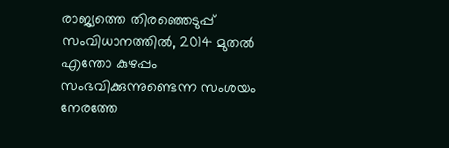രാജ്യത്തെ തിരഞ്ഞെടുപ്പ് സംവിധാനത്തിൽ, 2014 മുതൽ എന്തോ കുഴപ്പം സംഭവിക്കുന്നുണ്ടെന്ന സംശയം നേരത്തേ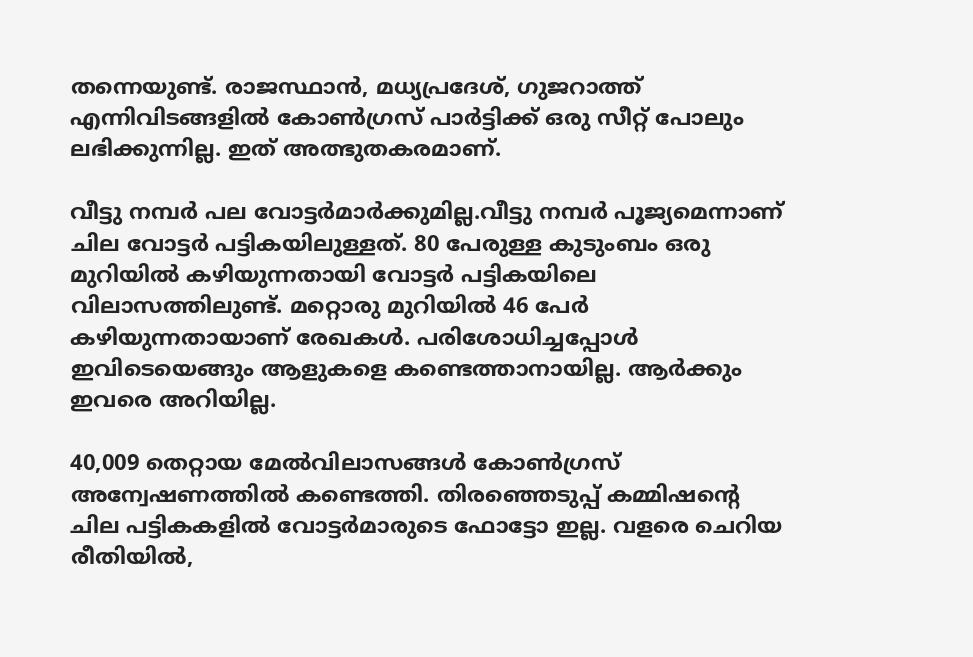തന്നെയുണ്ട്. രാജസ്ഥാൻ, മധ്യപ്രദേശ്, ഗുജറാത്ത് എന്നിവിടങ്ങളിൽ കോൺഗ്രസ് പാർട്ടിക്ക് ഒരു സീറ്റ് പോലും ലഭിക്കുന്നില്ല. ഇത് അത്ഭുതകരമാണ്.

വീട്ടു നമ്പർ പല വോട്ടർമാർക്കുമില്ല.വീട്ടു നമ്പർ പൂജ്യമെന്നാണ് ചില വോട്ടർ പട്ടികയിലുള്ളത്. 80 പേരുള്ള കുടുംബം ഒരു മുറിയിൽ കഴിയുന്നതായി വോട്ടർ പട്ടികയിലെ വിലാസത്തിലുണ്ട്. മറ്റൊരു മുറിയിൽ 46 പേർ കഴിയുന്നതായാണ് രേഖകൾ. പരിശോധിച്ചപ്പോൾ ഇവിടെയെങ്ങും ആളുകളെ കണ്ടെത്താനായില്ല. ആർക്കും ഇവരെ അറിയില്ല.

40,009 തെറ്റായ മേൽവിലാസങ്ങൾ കോൺഗ്രസ് അന്വേഷണത്തിൽ കണ്ടെത്തി. തിരഞ്ഞെടുപ്പ് കമ്മിഷന്‍റെ ചില പട്ടികകളിൽ വോട്ടർമാരുടെ ഫോട്ടോ ഇല്ല. വളരെ ചെറിയ രീതിയിൽ,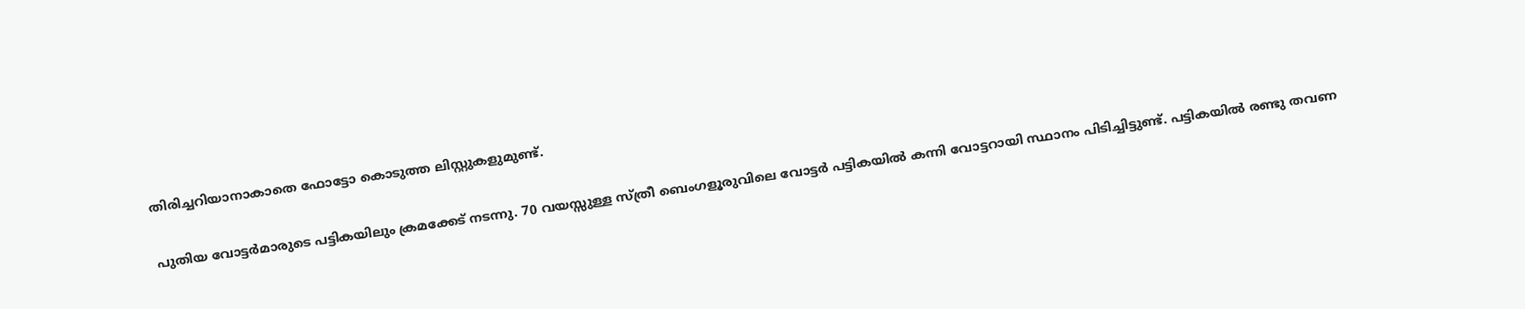തിരിച്ചറിയാനാകാതെ ഫോട്ടോ കൊടുത്ത ലിസ്റ്റുകളുമുണ്ട്.

പുതിയ വോട്ടർമാരുടെ പട്ടികയിലും ക്രമക്കേട് നടന്നു. 70 വയസ്സുള്ള സ്ത്രീ ബെംഗളൂരുവിലെ വോട്ടർ പട്ടികയിൽ കന്നി വോട്ടറായി സ്ഥാനം പിടിച്ചിട്ടുണ്ട്. പട്ടികയിൽ രണ്ടു തവണ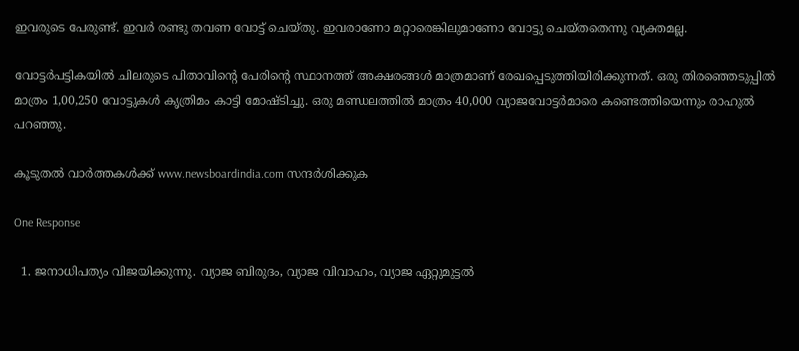ഇവരുടെ പേരുണ്ട്. ഇവർ രണ്ടു തവണ വോട്ട് ചെയ്തു. ഇവരാണോ മറ്റാരെങ്കിലുമാണോ വോട്ടു ചെയ്തതെന്നു വ്യക്തമല്ല.

വോട്ടർപട്ടികയിൽ ചിലരുടെ പിതാവിന്‍റെ പേരിന്‍റെ സ്ഥാനത്ത് അക്ഷരങ്ങൾ മാത്രമാണ് രേഖപ്പെടുത്തിയിരിക്കുന്നത്. ഒരു തിരഞ്ഞെടുപ്പിൽ മാത്രം 1,00,250 വോട്ടുകൾ കൃത്രിമം കാട്ടി മോഷ്ടിച്ചു. ഒരു മണ്ഡലത്തിൽ മാത്രം 40,000 വ്യാജവോട്ടർമാരെ കണ്ടെത്തിയെന്നും രാഹുൽ പറഞ്ഞു.

കൂടുതൽ വാർത്തകൾക്ക് www.newsboardindia.com സന്ദർശിക്കുക

One Response

  1. ജനാധിപത്യം വിജയിക്കുന്നു. വ്യാജ ബിരുദം, വ്യാജ വിവാഹം, വ്യാജ ഏറ്റുമുട്ടൽ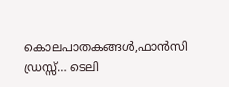കൊലപാതകങ്ങൾ,ഫാൻസി ഡ്രസ്സ്… ടെലി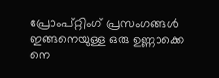പ്രോംപ്റ്റിംഗ് പ്രസംഗങ്ങൾ ഇങ്ങനെയുള്ള ഒരു ഉണ്ണാക്കെ നെ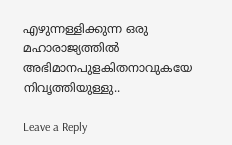എഴുന്നള്ളിക്കുന്ന ഒരു മഹാരാജ്യത്തിൽ അഭിമാനപുളകിതനാവുകയേ നിവൃത്തിയുള്ളു..

Leave a Reply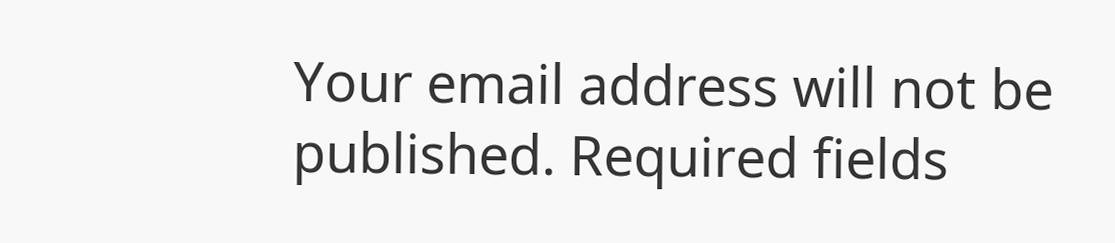Your email address will not be published. Required fields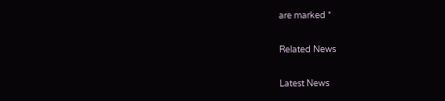are marked *

Related News

Latest News